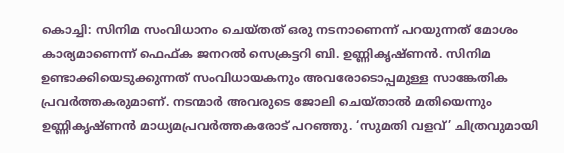കൊച്ചി: സിനിമ സംവിധാനം ചെയ്തത് ഒരു നടനാണെന്ന് പറയുന്നത് മോശം കാര്യമാണെന്ന് ഫെഫ്ക ജനറൽ സെക്രട്ടറി ബി. ഉണ്ണികൃഷ്ണൻ. സിനിമ ഉണ്ടാക്കിയെടുക്കുന്നത് സംവിധായകനും അവരോടൊപ്പമുള്ള സാങ്കേതിക പ്രവർത്തകരുമാണ്. നടന്മാർ അവരുടെ ജോലി ചെയ്താൽ മതിയെന്നും ഉണ്ണികൃഷ്ണൻ മാധ്യമപ്രവർത്തകരോട് പറഞ്ഞു. ‘സുമതി വളവ്’ ചിത്രവുമായി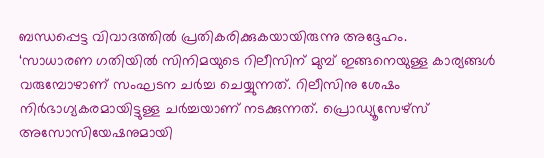ബന്ധപ്പെട്ട വിവാദത്തിൽ പ്രതികരിക്കുകയായിരുന്നു അദ്ദേഹം.
‘സാധാരണ ഗതിയിൽ സിനിമയുടെ റിലീസിന് മുമ്പ് ഇങ്ങനെയുള്ള കാര്യങ്ങൾ വരുമ്പോഴാണ് സംഘടന ചർച്ച ചെയ്യുന്നത്. റിലീസിനു ശേഷം നിർഭാഗ്യകരമായിട്ടുള്ള ചർച്ചയാണ് നടക്കുന്നത്. പ്രൊഡ്യൂസേഴ്സ് അസോസിയേഷനുമായി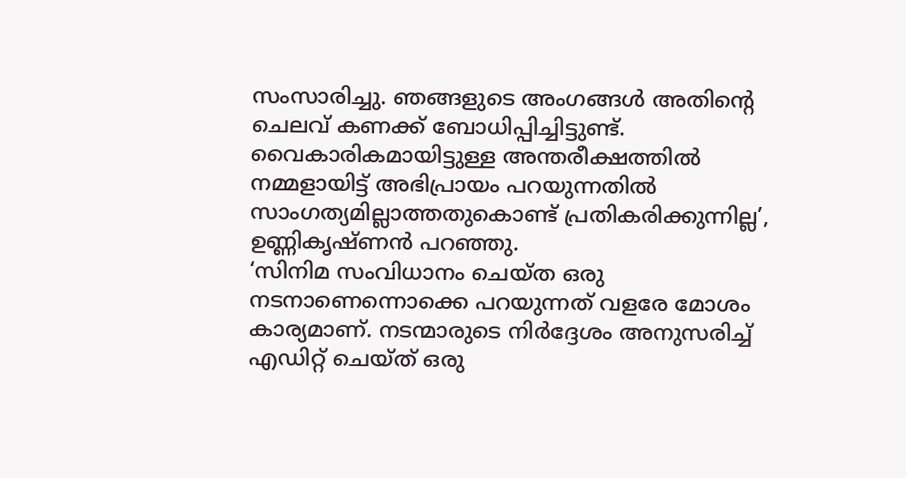സംസാരിച്ചു. ഞങ്ങളുടെ അംഗങ്ങൾ അതിന്റെ ചെലവ് കണക്ക് ബോധിപ്പിച്ചിട്ടുണ്ട്. വൈകാരികമായിട്ടുള്ള അന്തരീക്ഷത്തിൽ നമ്മളായിട്ട് അഭിപ്രായം പറയുന്നതിൽ സാംഗത്യമില്ലാത്തതുകൊണ്ട് പ്രതികരിക്കുന്നില്ല’, ഉണ്ണികൃഷ്ണൻ പറഞ്ഞു.
‘സിനിമ സംവിധാനം ചെയ്ത ഒരു നടനാണെന്നൊക്കെ പറയുന്നത് വളരേ മോശം കാര്യമാണ്. നടന്മാരുടെ നിർദ്ദേശം അനുസരിച്ച് എഡിറ്റ് ചെയ്ത് ഒരു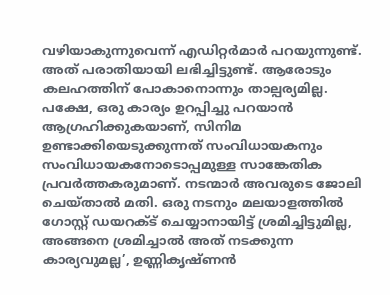വഴിയാകുന്നുവെന്ന് എഡിറ്റർമാർ പറയുന്നുണ്ട്. അത് പരാതിയായി ലഭിച്ചിട്ടുണ്ട്. ആരോടും കലഹത്തിന് പോകാനൊന്നും താല്പര്യമില്ല. പക്ഷേ, ഒരു കാര്യം ഉറപ്പിച്ചു പറയാൻ ആഗ്രഹിക്കുകയാണ്, സിനിമ ഉണ്ടാക്കിയെടുക്കുന്നത് സംവിധായകനും സംവിധായകനോടൊപ്പമുള്ള സാങ്കേതിക പ്രവർത്തകരുമാണ്. നടന്മാർ അവരുടെ ജോലി ചെയ്താൽ മതി. ഒരു നടനും മലയാളത്തിൽ ഗോസ്റ്റ് ഡയറക്ട് ചെയ്യാനായിട്ട് ശ്രമിച്ചിട്ടുമില്ല, അങ്ങനെ ശ്രമിച്ചാൽ അത് നടക്കുന്ന കാര്യവുമല്ല’, ഉണ്ണികൃഷ്ണൻ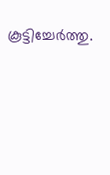കൂട്ടിച്ചേർത്തു.